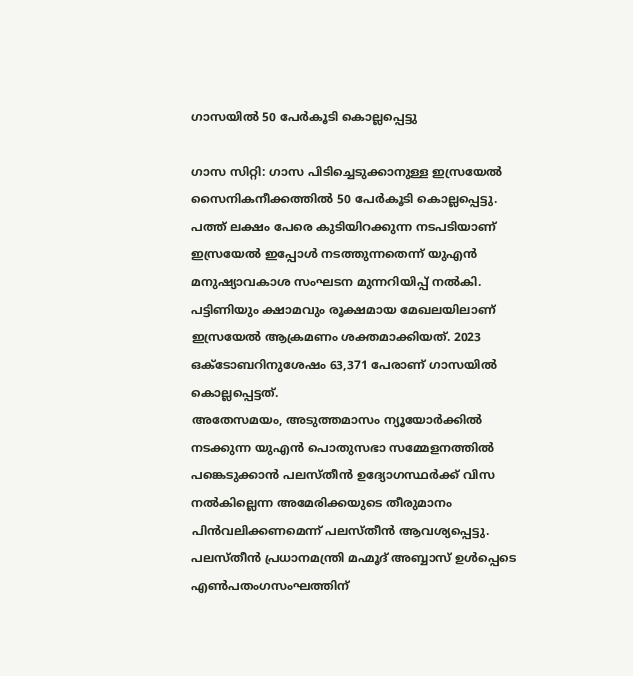ഗാസയിൽ 50 പേർകൂടി കൊല്ലപ്പെട്ടു

ഗാസ സിറ്റി: ഗാസ പിടിച്ചെടുക്കാനുള്ള ഇസ്രയേൽ സൈനികനീക്കത്തിൽ 50 പേർകൂടി കൊല്ലപ്പെട്ടു. പത്ത് ലക്ഷം പേരെ കുടിയിറക്കുന്ന നടപടിയാണ് ഇസ്രയേൽ ഇപ്പോൾ നടത്തുന്നതെന്ന് യുഎൻ മനുഷ്യാവകാശ സംഘടന മുന്നറിയിപ്പ് നൽകി. പട്ടിണിയും ക്ഷാമവും രൂക്ഷമായ മേഖലയിലാണ് ഇസ്രയേൽ ആക്രമണം ശക്തമാക്കിയത്. 2023 ഒക്ടോബറിനുശേഷം 63,371 പേരാണ് ഗാസയിൽ കൊല്ലപ്പെട്ടത്.
അതേസമയം, അടുത്തമാസം ന്യൂയോർക്കിൽ നടക്കുന്ന യുഎൻ പൊതുസഭാ സമ്മേളനത്തിൽ പങ്കെടുക്കാൻ പലസ്തീൻ ഉദ്യോഗസ്ഥർക്ക് വിസ നൽകില്ലെന്ന അമേരിക്കയുടെ തീരുമാനം പിൻവലിക്കണമെന്ന് പലസ്തീൻ ആവശ്യപ്പെട്ടു. പലസ്തീൻ പ്രധാനമന്ത്രി മഹ്മൂദ് അബ്ബാസ് ഉൾപ്പെടെ എൺപതംഗസംഘത്തിന്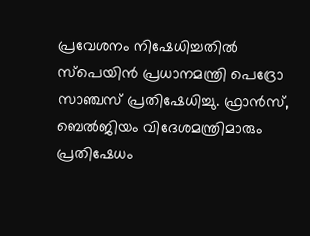പ്രവേശനം നിഷേധിച്ചതിൽ സ്പെയിൻ പ്രധാനമന്ത്രി പെദ്രോ സാഞ്ചസ് പ്രതിഷേധിച്ചു. ഫ്രാൻസ്, ബെൽജിയം വിദേശമന്ത്രിമാരും പ്രതിഷേധം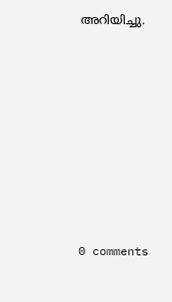അറിയിച്ചു.










0 comments